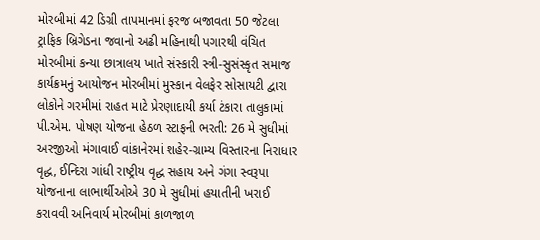મોરબીમાં 42 ડિગ્રી તાપમાનમાં ફરજ બજાવતા 50 જેટલા ટ્રાફિક બ્રિગેડના જવાનો અઢી મહિનાથી પગારથી વંચિત મોરબીમાં કન્યા છાત્રાલય ખાતે સંસ્કારી સ્ત્રી-સુસંસ્કૃત સમાજ કાર્યક્રમનું આયોજન મોરબીમાં મુસ્કાન વેલફેર સોસાયટી દ્વારા લોકોને ગરમીમાં રાહત માટે પ્રેરણાદાયી કર્યા ટંકારા તાલુકામાં પી.એમ. પોષણ યોજના હેઠળ સ્ટાફની ભરતી: 26 મે સુધીમાં અરજીઓ મંગાવાઈ વાંકાનેરમાં શહેર-ગ્રામ્ય વિસ્તારના નિરાધાર વૃદ્ધ, ઈન્દિરા ગાંધી રાષ્ટ્રીય વૃદ્ધ સહાય અને ગંગા સ્વરૂપા યોજનાના લાભાર્થીઓએ 30 મે સુધીમાં હયાતીની ખરાઈ કરાવવી અનિવાર્ય મોરબીમાં કાળજાળ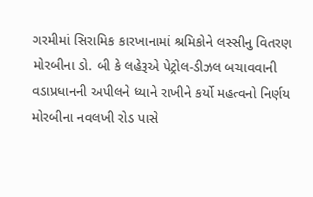ગરમીમાં સિરામિક કારખાનામાં શ્રમિકોને લસ્સીનુ વિતરણ મોરબીના ડો. બી કે લહેરૂએ પેટ્રોલ-ડીઝલ બચાવવાની વડાપ્રધાનની અપીલને ધ્યાને રાખીને કર્યો મહત્વનો નિર્ણય મોરબીના નવલખી રોડ પાસે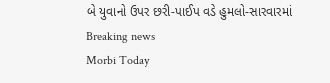બે યુવાનો ઉપર છરી-પાઈપ વડે હુમલો-સારવારમાં
Breaking news
Morbi Today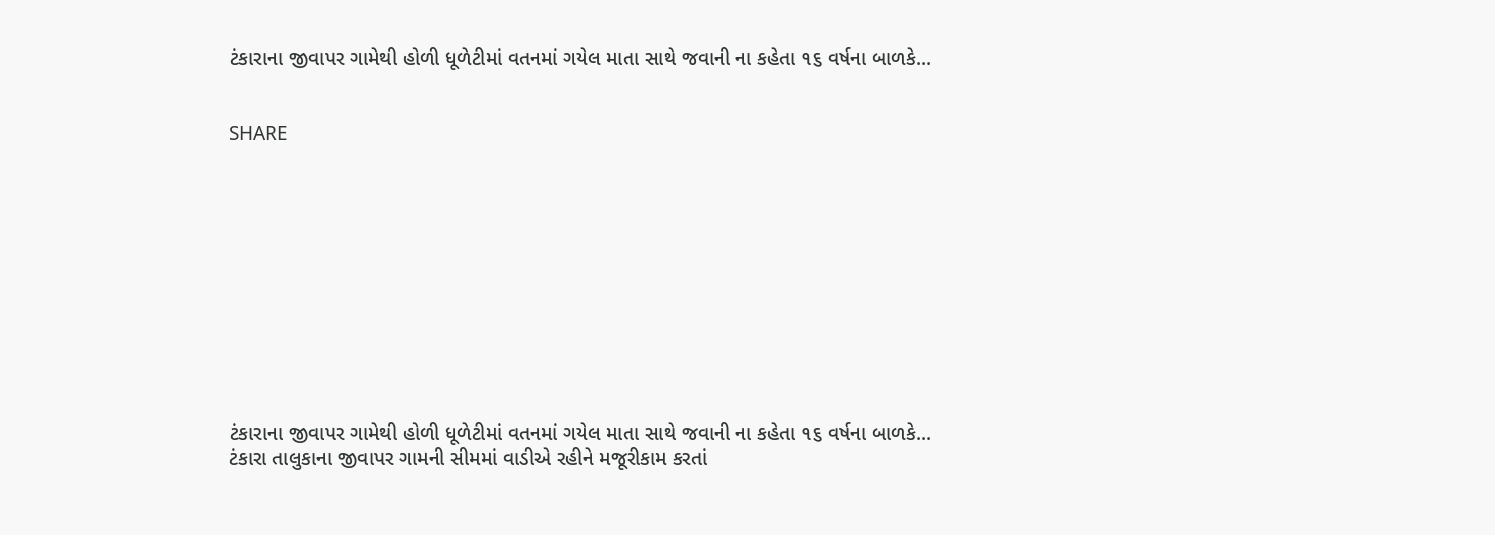ટંકારાના જીવાપર ગામેથી હોળી ધૂળેટીમાં વતનમાં ગયેલ માતા સાથે જવાની ના કહેતા ૧૬ વર્ષના બાળકે...


SHARE











ટંકારાના જીવાપર ગામેથી હોળી ધૂળેટીમાં વતનમાં ગયેલ માતા સાથે જવાની ના કહેતા ૧૬ વર્ષના બાળકે...
ટંકારા તાલુકાના જીવાપર ગામની સીમમાં વાડીએ રહીને મજૂરીકામ કરતાં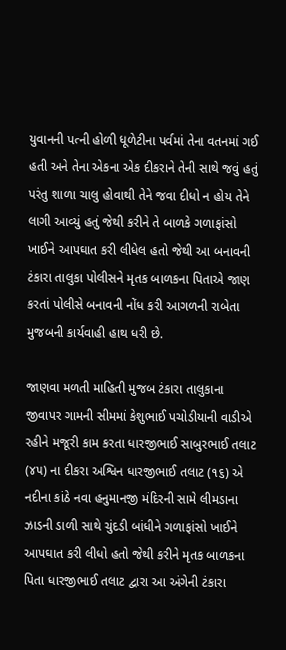યુવાનની પત્ની હોળી ધૂળેટીના પર્વમાં તેના વતનમાં ગઈ હતી અને તેના એકના એક દીકરાને તેની સાથે જવું હતું પરંતુ શાળા ચાલુ હોવાથી તેને જવા દીધો ન હોય તેને લાગી આવ્યું હતું જેથી કરીને તે બાળકે ગળાફાંસો ખાઈને આપઘાત કરી લીધેલ હતો જેથી આ બનાવની ટંકારા તાલુકા પોલીસને મૃતક બાળકના પિતાએ જાણ કરતાં પોલીસે બનાવની નોંધ કરી આગળની રાબેતા મુજબની કાર્યવાહી હાથ ધરી છે.

જાણવા મળતી માહિતી મુજબ ટંકારા તાલુકાના જીવાપર ગામની સીમમાં કેશુભાઈ પચોડીયાની વાડીએ રહીને મજૂરી કામ કરતા ધારજીભાઈ સાબુરભાઈ તલાટ (૪૫) ના દીકરા અશ્વિન ધારજીભાઈ તલાટ (૧૬) એ નદીના કાંઠે નવા હનુમાનજી મંદિરની સામે લીમડાના ઝાડની ડાળી સાથે ચુંદડી બાંધીને ગળાફાંસો ખાઈને આપઘાત કરી લીધો હતો જેથી કરીને મૃતક બાળકના પિતા ધારજીભાઈ તલાટ દ્વારા આ અંગેની ટંકારા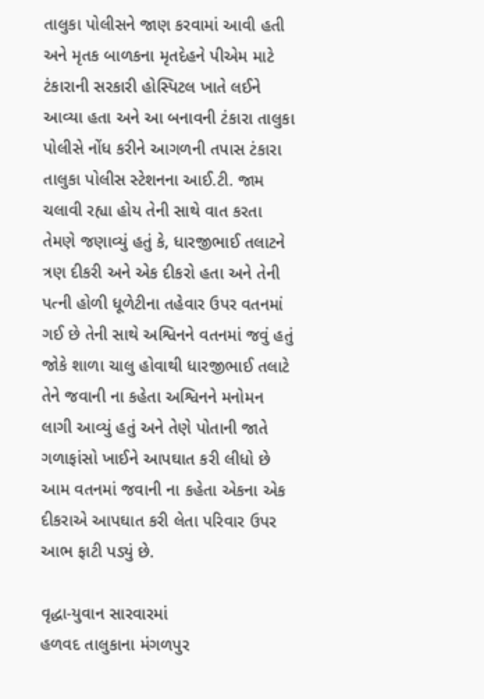તાલુકા પોલીસને જાણ કરવામાં આવી હતી અને મૃતક બાળકના મૃતદેહને પીએમ માટે ટંકારાની સરકારી હોસ્પિટલ ખાતે લઈને આવ્યા હતા અને આ બનાવની ટંકારા તાલુકા પોલીસે નોંધ કરીને આગળની તપાસ ટંકારા તાલુકા પોલીસ સ્ટેશનના આઈ.ટી. જામ ચલાવી રહ્યા હોય તેની સાથે વાત કરતા તેમણે જણાવ્યું હતું કે, ધારજીભાઈ તલાટને ત્રણ દીકરી અને એક દીકરો હતા અને તેની પત્ની હોળી ધૂળેટીના તહેવાર ઉપર વતનમાં ગઈ છે તેની સાથે અશ્વિનને વતનમાં જવું હતું જોકે શાળા ચાલુ હોવાથી ધારજીભાઈ તલાટે તેને જવાની ના કહેતા અશ્વિનને મનોમન લાગી આવ્યું હતું અને તેણે પોતાની જાતે ગળાફાંસો ખાઈને આપઘાત કરી લીધો છે આમ વતનમાં જવાની ના કહેતા એકના એક દીકરાએ આપઘાત કરી લેતા પરિવાર ઉપર આભ ફાટી પડ્યું છે.

વૃદ્ધા-યુવાન સારવારમાં
હળવદ તાલુકાના મંગળપુર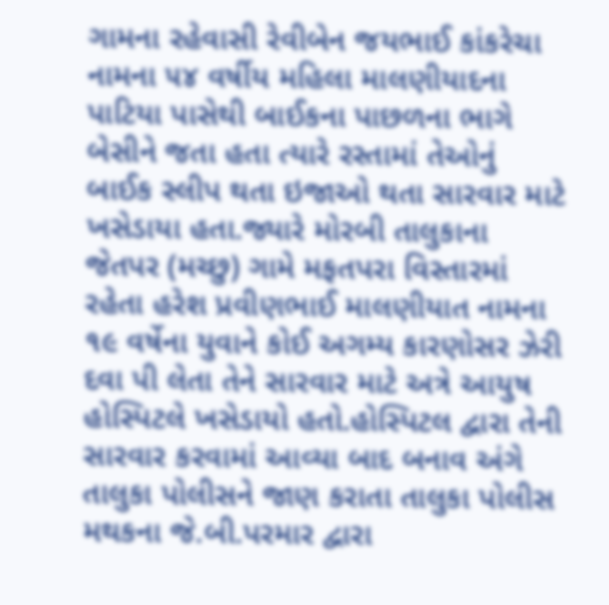ગામના રહેવાસી રેવીબેન જયભાઈ કાંકરેચા નામના ૫૪ વર્ષીય મહિલા માલણીયાદના પાટિયા પાસેથી બાઈકના પાછળના ભાગે બેસીને જતા હતા ત્યારે રસ્તામાં તેઓનું બાઈક સ્લીપ થતા ઇજાઓ થતા સારવાર માટે ખસેડાયા હતા.જ્યારે મોરબી તાલુકાના જેતપર (મચ્છુ) ગામે મફતપરા વિસ્તારમાં રહેતા હરેશ પ્રવીણભાઈ માલણીયાત નામના ૧૯ વર્ષેના યુવાને કોઈ અગમ્ય કારણોસર ઝેરી દવા પી લેતા તેને સારવાર માટે અત્રે આયુષ હોસ્પિટલે ખસેડાયો હતો.હોસ્પિટલ દ્વારા તેની સારવાર કરવામાં આવ્યા બાદ બનાવ અંગે તાલુકા પોલીસને જાણ કરાતા તાલુકા પોલીસ મથકના જે.બી.પરમાર દ્વારા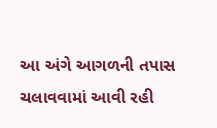આ અંગે આગળની તપાસ ચલાવવામાં આવી રહી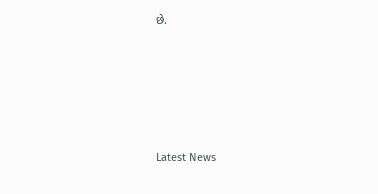છે.






Latest News